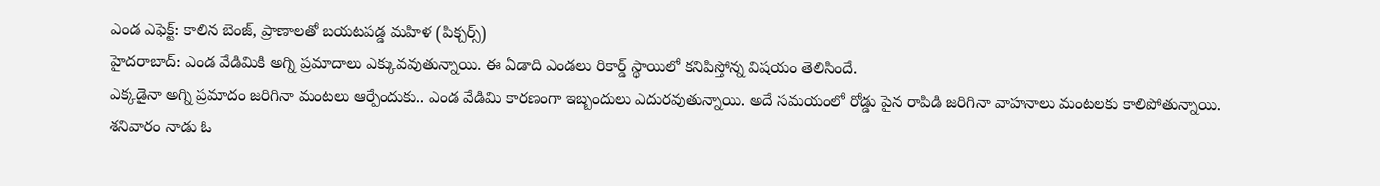ఎండ ఎఫెక్ట్: కాలిన బెంజ్, ప్రాణాలతో బయటపడ్డ మహిళ (పిక్చర్స్)
హైదరాబాద్: ఎండ వేడిమికి అగ్ని ప్రమాదాలు ఎక్కువవుతున్నాయి. ఈ ఏడాది ఎండలు రికార్డ్ స్థాయిలో కనిపిస్తోన్న విషయం తెలిసిందే.
ఎక్కడైనా అగ్ని ప్రమాదం జరిగినా మంటలు ఆర్పేందుకు.. ఎండ వేడిమి కారణంగా ఇబ్బందులు ఎదురవుతున్నాయి. అదే సమయంలో రోడ్డు పైన రాపిడి జరిగినా వాహనాలు మంటలకు కాలిపోతున్నాయి.
శనివారం నాడు ఓ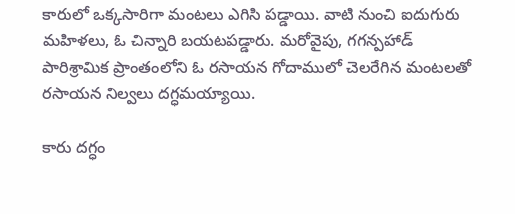కారులో ఒక్కసారిగా మంటలు ఎగిసి పడ్డాయి. వాటి నుంచి ఐదుగురు మహిళలు, ఓ చిన్నారి బయటపడ్డారు. మరోవైపు, గగన్పహాడ్ పారిశ్రామిక ప్రాంతంలోని ఓ రసాయన గోదాములో చెలరేగిన మంటలతో రసాయన నిల్వలు దగ్ధమయ్యాయి.

కారు దగ్ధం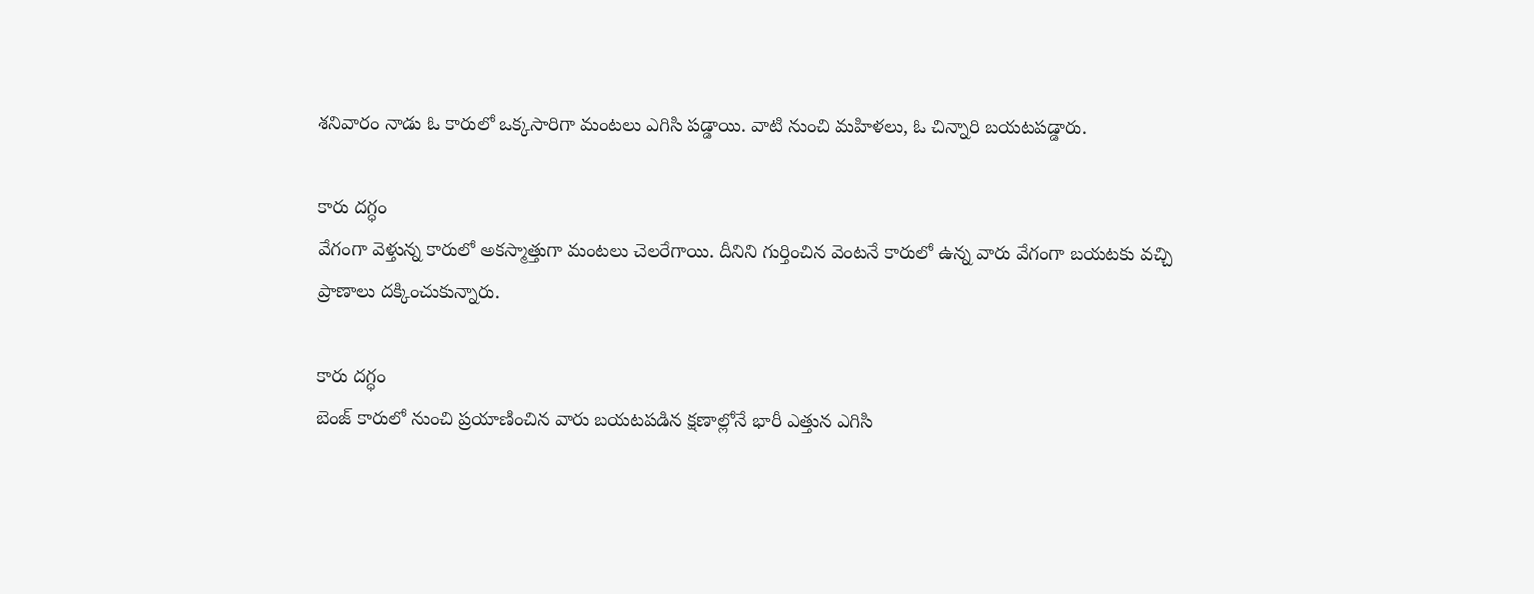శనివారం నాడు ఓ కారులో ఒక్కసారిగా మంటలు ఎగిసి పడ్డాయి. వాటి నుంచి మహిళలు, ఓ చిన్నారి బయటపడ్డారు.

కారు దగ్ధం
వేగంగా వెళ్తున్న కారులో అకస్మాత్తుగా మంటలు చెలరేగాయి. దీనిని గుర్తించిన వెంటనే కారులో ఉన్న వారు వేగంగా బయటకు వచ్చి ప్రాణాలు దక్కించుకున్నారు.

కారు దగ్ధం
బెంజ్ కారులో నుంచి ప్రయాణించిన వారు బయటపడిన క్షణాల్లోనే భారీ ఎత్తున ఎగిసి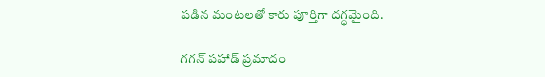పడిన మంటలతో కారు పూర్తిగా దగ్ధమైంది.

గగన్ పహాడ్ ప్రమాదం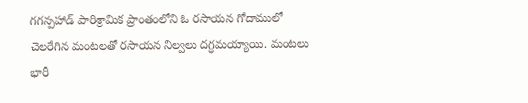గగన్పహాడ్ పారిశ్రామిక ప్రాంతంలోని ఓ రసాయన గోదాములో చెలరేగిన మంటలతో రసాయన నిల్వలు దగ్ధమయ్యాయి. మంటలు భారీ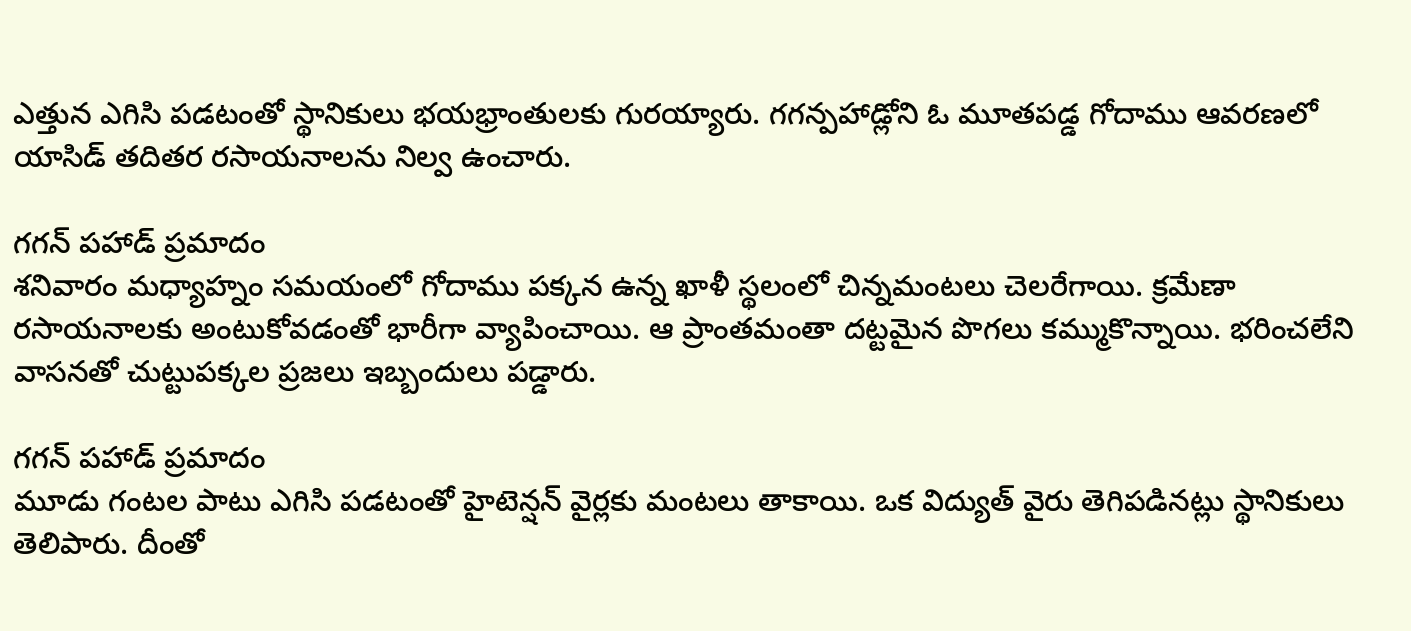ఎత్తున ఎగిసి పడటంతో స్థానికులు భయభ్రాంతులకు గురయ్యారు. గగన్పహాడ్లోని ఓ మూతపడ్డ గోదాము ఆవరణలో యాసిడ్ తదితర రసాయనాలను నిల్వ ఉంచారు.

గగన్ పహాడ్ ప్రమాదం
శనివారం మధ్యాహ్నం సమయంలో గోదాము పక్కన ఉన్న ఖాళీ స్థలంలో చిన్నమంటలు చెలరేగాయి. క్రమేణా రసాయనాలకు అంటుకోవడంతో భారీగా వ్యాపించాయి. ఆ ప్రాంతమంతా దట్టమైన పొగలు కమ్ముకొన్నాయి. భరించలేని వాసనతో చుట్టుపక్కల ప్రజలు ఇబ్బందులు పడ్డారు.

గగన్ పహాడ్ ప్రమాదం
మూడు గంటల పాటు ఎగిసి పడటంతో హైటెన్షన్ వైర్లకు మంటలు తాకాయి. ఒక విద్యుత్ వైరు తెగిపడినట్లు స్థానికులు తెలిపారు. దీంతో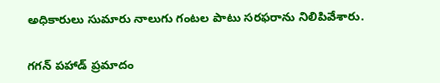అధికారులు సుమారు నాలుగు గంటల పాటు సరఫరాను నిలిపివేశారు.

గగన్ పహాడ్ ప్రమాదం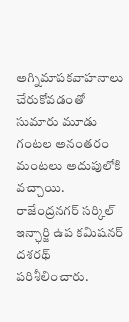అగ్నిమాపకవాహనాలు చేరుకోవడంతో సుమారు మూడు గంటల అనంతరం మంటలు అదుపులోకి వచ్చాయి. రాజేంద్రనగర్ సర్కిల్ ఇన్ఛార్జి ఉప కమిషనర్ దశరథ్ పరిశీలించారు.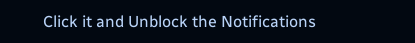Click it and Unblock the Notifications